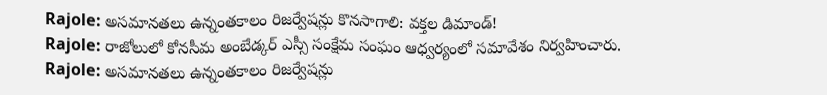Rajole: అసమానతలు ఉన్నంతకాలం రిజర్వేషన్లు కొనసాగాలి: వక్తల డిమాండ్!
Rajole: రాజోలులో కోనసీమ అంబేడ్కర్ ఎస్సీ సంక్షేమ సంఘం ఆధ్వర్యంలో సమావేశం నిర్వహించారు.
Rajole: అసమానతలు ఉన్నంతకాలం రిజర్వేషన్లు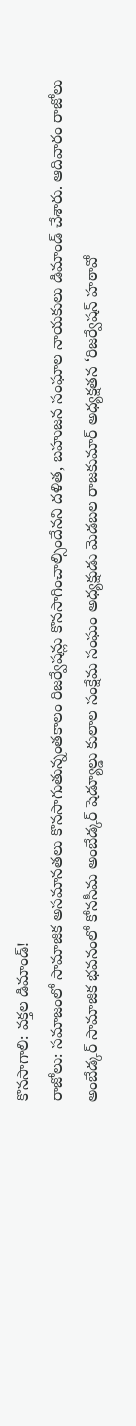కొనసాగాలి: వక్తల డిమాండ్!
రాజోలు: సమాజంలో సామాజిక అసమానతలు కొనసాగుతున్నంతకాలం రిజర్వేషన్లు కొనసాగించాల్సిందేనని దళిత, బహుజన సంఘాల నాయకులు డిమాండ్ చేశారు. ఆదివారం రాజోలు అంబేడ్కర్ సామాజిక భవనంలో కోనసీమ అంబేడ్కర్ షెడ్యూల్డు కులాల సంక్షేమ సంఘం అధ్యక్షుడు మెడబల రాజకుమార్ అధ్యక్షతన ‘రిజర్వేషన్ హఠావో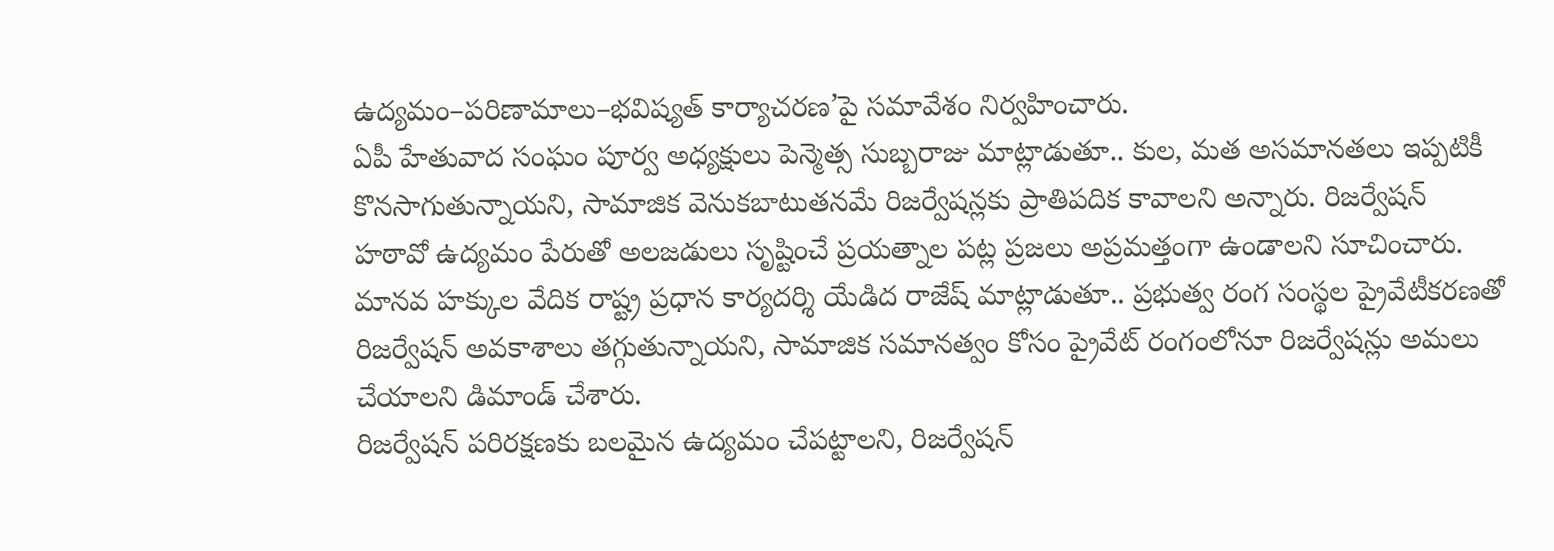ఉద్యమం–పరిణామాలు–భవిష్యత్ కార్యాచరణ’పై సమావేశం నిర్వహించారు.
ఏపీ హేతువాద సంఘం పూర్వ అధ్యక్షులు పెన్మెత్స సుబ్బరాజు మాట్లాడుతూ.. కుల, మత అసమానతలు ఇప్పటికీ కొనసాగుతున్నాయని, సామాజిక వెనుకబాటుతనమే రిజర్వేషన్లకు ప్రాతిపదిక కావాలని అన్నారు. రిజర్వేషన్ హఠావో ఉద్యమం పేరుతో అలజడులు సృష్టించే ప్రయత్నాల పట్ల ప్రజలు అప్రమత్తంగా ఉండాలని సూచించారు.
మానవ హక్కుల వేదిక రాష్ట్ర ప్రధాన కార్యదర్శి యేడిద రాజేష్ మాట్లాడుతూ.. ప్రభుత్వ రంగ సంస్థల ప్రైవేటీకరణతో రిజర్వేషన్ అవకాశాలు తగ్గుతున్నాయని, సామాజిక సమానత్వం కోసం ప్రైవేట్ రంగంలోనూ రిజర్వేషన్లు అమలు చేయాలని డిమాండ్ చేశారు.
రిజర్వేషన్ పరిరక్షణకు బలమైన ఉద్యమం చేపట్టాలని, రిజర్వేషన్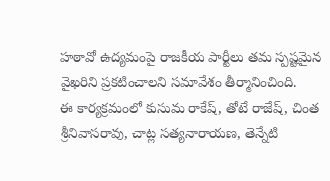హఠావో ఉద్యమంపై రాజకీయ పార్టీలు తమ స్పష్టమైన వైఖరిని ప్రకటించాలని సమావేశం తీర్మానించింది.
ఈ కార్యక్రమంలో కుసుమ రాకేష్, తోటే రాజేష్, చింత శ్రీనివాసరావు, చాట్ల సత్యనారాయణ, తెన్నేటి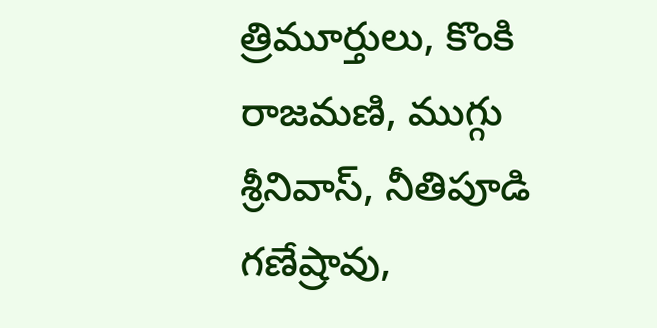త్రిమూర్తులు, కొంకి రాజమణి, ముగ్గు శ్రీనివాస్, నీతిపూడి గణేష్రావు,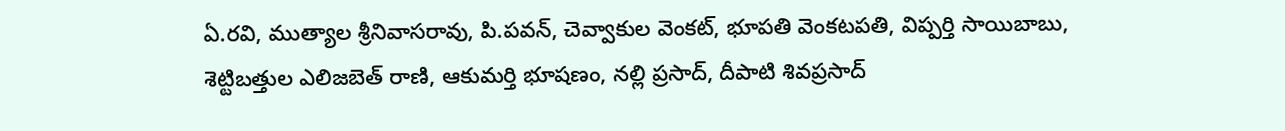ఏ.రవి, ముత్యాల శ్రీనివాసరావు, పి.పవన్, చెవ్వాకుల వెంకట్, భూపతి వెంకటపతి, విప్పర్తి సాయిబాబు, శెట్టిబత్తుల ఎలిజబెత్ రాణి, ఆకుమర్తి భూషణం, నల్లి ప్రసాద్, దీపాటి శివప్రసాద్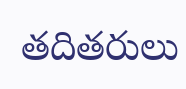తదితరులు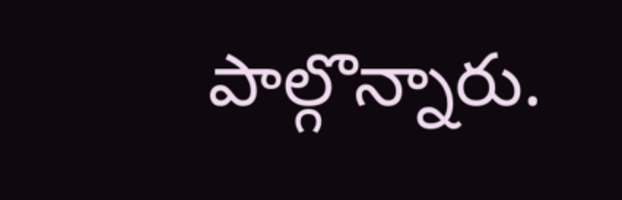పాల్గొన్నారు.